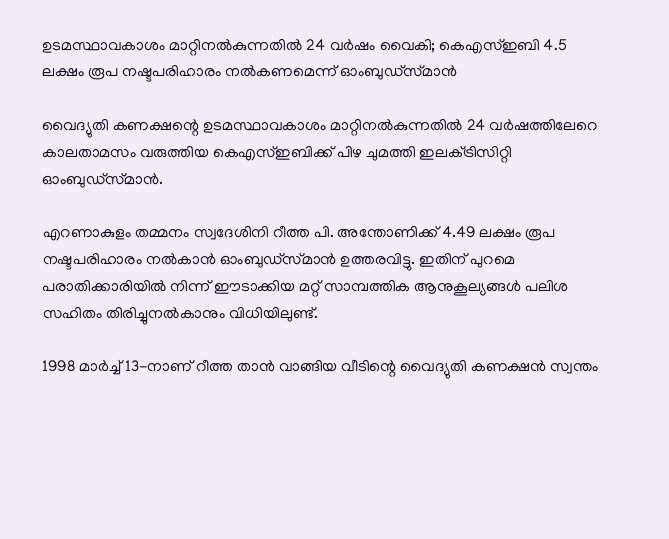ഉടമസ്ഥാവകാശം മാറ്റിനല്‍കുന്നതില്‍ 24 വര്‍ഷം വൈകി; കെഎസ്‌ഇബി 4.5 ലക്ഷം രൂപ നഷ്ടപരിഹാരം നല്‍കണമെന്ന് ഓംബുഡ്‌സ്‌മാൻ

വൈദ്യുതി കണക്ഷന്റെ ഉടമസ്ഥാവകാശം മാറ്റിനല്‍കുന്നതില്‍ 24 വർഷത്തിലേറെ കാലതാമസം വരുത്തിയ കെഎസ്‌ഇബിക്ക് പിഴ ചുമത്തി ഇലക്‌ട്രിസിറ്റി ഓംബുഡ്‌സ്‌മാൻ.

എറണാകുളം തമ്മനം സ്വദേശിനി റീത്ത പി. അന്തോണിക്ക് 4.49 ലക്ഷം രൂപ നഷ്ടപരിഹാരം നല്‍കാൻ ഓംബുഡ്‌സ്‌മാൻ ഉത്തരവിട്ടു. ഇതിന് പുറമെ പരാതിക്കാരിയില്‍ നിന്ന് ഈടാക്കിയ മറ്റ് സാമ്പത്തിക ആനുകൂല്യങ്ങള്‍ പലിശ സഹിതം തിരിച്ചുനല്‍കാനും വിധിയിലുണ്ട്.

1998 മാർച്ച്‌ 13-നാണ് റീത്ത താൻ വാങ്ങിയ വീടിന്റെ വൈദ്യുതി കണക്ഷൻ സ്വന്തം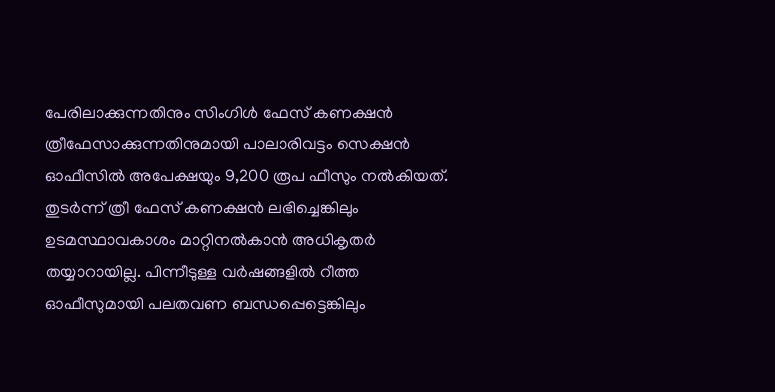പേരിലാക്കുന്നതിനും സിംഗിള്‍ ഫേസ് കണക്ഷൻ ത്രീഫേസാക്കുന്നതിനുമായി പാലാരിവട്ടം സെക്ഷൻ ഓഫീസില്‍ അപേക്ഷയും 9,200 രൂപ ഫീസും നല്‍കിയത്. തുടർന്ന് ത്രീ ഫേസ് കണക്ഷൻ ലഭിച്ചെങ്കിലും ഉടമസ്ഥാവകാശം മാറ്റിനല്‍കാൻ അധികൃതർ തയ്യാറായില്ല. പിന്നീടുള്ള വർഷങ്ങളില്‍ റീത്ത ഓഫീസുമായി പലതവണ ബന്ധപ്പെട്ടെങ്കിലും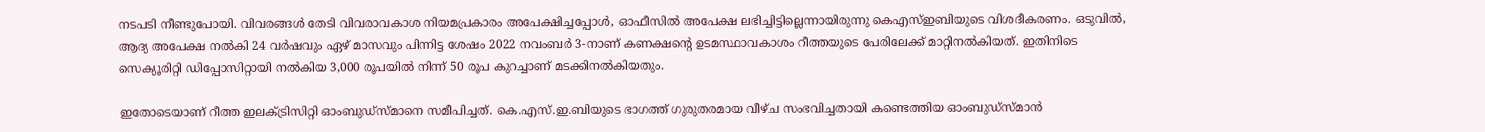നടപടി നീണ്ടുപോയി. വിവരങ്ങള്‍ തേടി വിവരാവകാശ നിയമപ്രകാരം അപേക്ഷിച്ചപ്പോള്‍, ഓഫീസില്‍ അപേക്ഷ ലഭിച്ചിട്ടില്ലെന്നായിരുന്നു കെഎസ്‌ഇബിയുടെ വിശദീകരണം. ഒടുവില്‍, ആദ്യ അപേക്ഷ നല്‍കി 24 വർഷവും ഏഴ് മാസവും പിന്നിട്ട ശേഷം 2022 നവംബർ 3-നാണ് കണക്ഷന്റെ ഉടമസ്ഥാവകാശം റീത്തയുടെ പേരിലേക്ക് മാറ്റിനല്‍കിയത്. ഇതിനിടെ സെക്യൂരിറ്റി ഡിപ്പോസിറ്റായി നല്‍കിയ 3,000 രൂപയില്‍ നിന്ന് 50 രൂപ കുറച്ചാണ് മടക്കിനല്‍കിയതും.

ഇതോടെയാണ് റീത്ത ഇലക്‌ട്രിസിറ്റി ഓംബുഡ്സ്മാനെ സമീപിച്ചത്. കെ.എസ്.ഇ.ബിയുടെ ഭാഗത്ത് ഗുരുതരമായ വീഴ്ച സംഭവിച്ചതായി കണ്ടെത്തിയ ഓംബുഡ്സ്മാൻ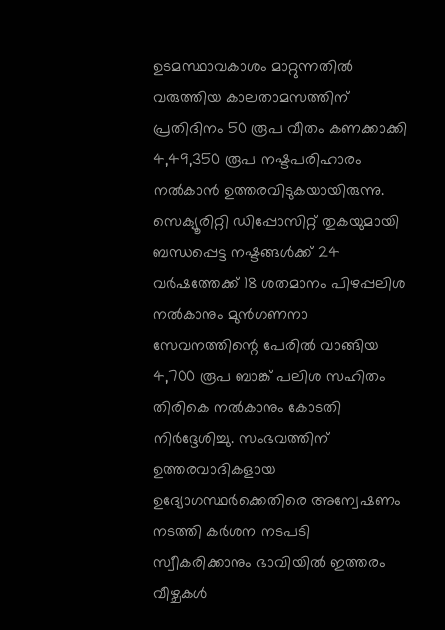ഉടമസ്ഥാവകാശം മാറ്റുന്നതില്‍ വരുത്തിയ കാലതാമസത്തിന് പ്രതിദിനം 50 രൂപ വീതം കണക്കാക്കി 4,49,350 രൂപ നഷ്ടപരിഹാരം നല്‍കാൻ ഉത്തരവിടുകയായിരുന്നു. സെക്യൂരിറ്റി ഡിപ്പോസിറ്റ് തുകയുമായി ബന്ധപ്പെട്ട നഷ്ടങ്ങള്‍ക്ക് 24 വർഷത്തേക്ക് 18 ശതമാനം പിഴപ്പലിശ നല്‍കാനും മുൻഗണനാ സേവനത്തിന്റെ പേരില്‍ വാങ്ങിയ 4,700 രൂപ ബാങ്ക് പലിശ സഹിതം തിരികെ നല്‍കാനും കോടതി നിർദ്ദേശിച്ചു. സംഭവത്തിന് ഉത്തരവാദികളായ ഉദ്യോഗസ്ഥർക്കെതിരെ അന്വേഷണം നടത്തി കർശന നടപടി സ്വീകരിക്കാനും ഭാവിയില്‍ ഇത്തരം വീഴ്ചകള്‍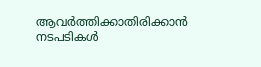ആവർത്തിക്കാതിരിക്കാൻ നടപടികള്‍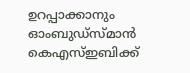ഉറപ്പാക്കാനും ഓംബുഡ്സ്മാൻ കെഎസ്‌ഇബിക്ക്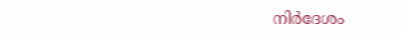നിർദേശം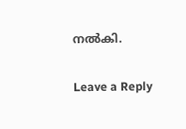നല്‍കി.

Leave a Reply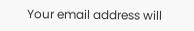Your email address will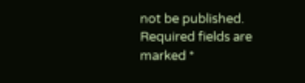not be published. Required fields are marked *